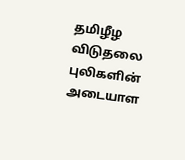தமிழீழ விடுதலை புலிகளின் அடையாள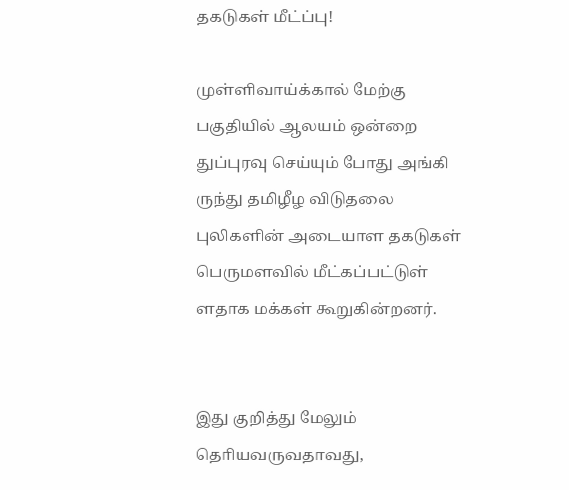தகடுகள் மீட்ப்பு!

முள்ளிவாய்க்கால் மேற்கு பகுதியில் ஆலயம் ஒன்றை துப்புரவு செய்யும் போது அங்கி ருந்து தமிழீழ விடுதலை புலிகளின் அடையாள தகடுகள் பெருமளவில் மீட்கப்பட்டுள் ளதாக மக்கள் கூறுகின்றனர்.


இது குறித்து மேலும் தொியவருவதாவது,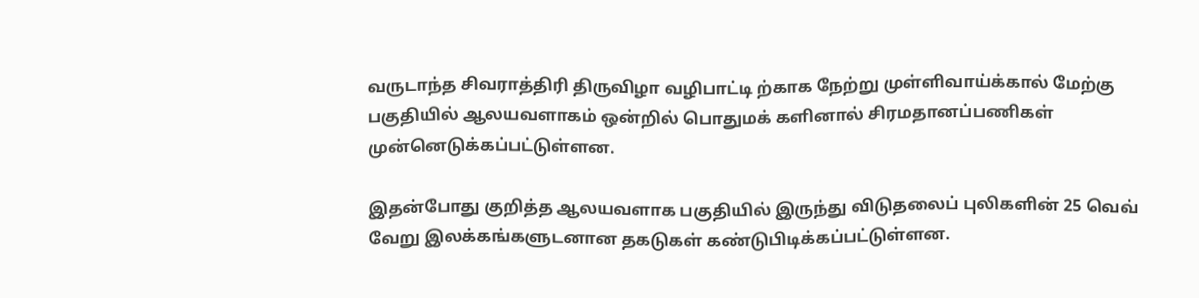வருடாந்த சிவராத்திரி திருவிழா வழிபாட்டி ற்காக நேற்று முள்ளிவாய்க்கால் மேற்கு பகுதியில் ஆலயவளாகம் ஒன்றில் பொதுமக் களினால் சிரமதானப்பணிகள் முன்னெடுக்கப்பட்டுள்ளன.

இதன்போது குறித்த ஆலயவளாக பகுதியில் இருந்து விடுதலைப் புலிகளின் 25 வெவ் வேறு இலக்கங்களுடனான தகடுகள் கண்டுபிடிக்கப்பட்டுள்ளன.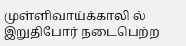முள்ளிவாய்க்காலி ல் இறுதிபோர் நடைபெற்ற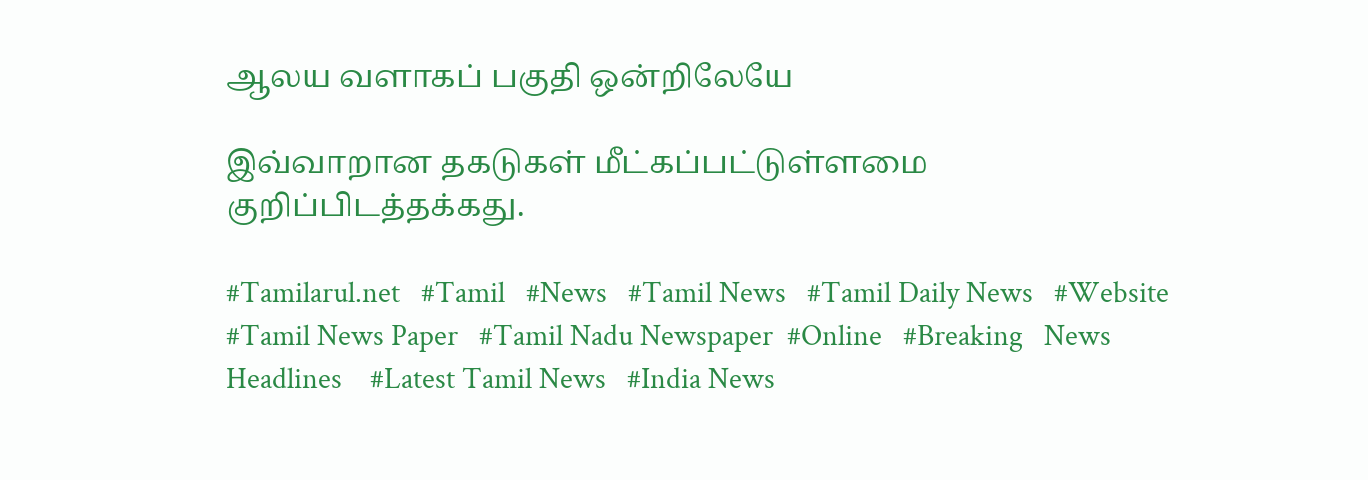ஆலய வளாகப் பகுதி ஒன்றிலேயே

இவ்வாறான தகடுகள் மீட்கப்பட்டுள்ளமை குறிப்பிடத்தக்கது.

#Tamilarul.net   #Tamil   #News   #Tamil News   #Tamil Daily News   #Website   #Tamil News Paper   #Tamil Nadu Newspaper  #Online   #Breaking   News Headlines    #Latest Tamil News   #India News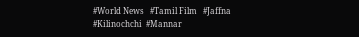#World News   #Tamil Film   #Jaffna   #Kilinochchi  #Mannar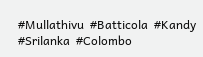#Mullathivu  #Batticola  #Kandy  #Srilanka  #Colombo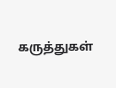கருத்துகள்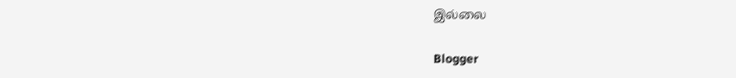இல்லை

Blogger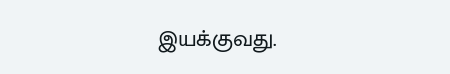இயக்குவது.